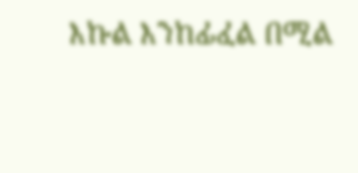እኩል እንከፊፈል በሚል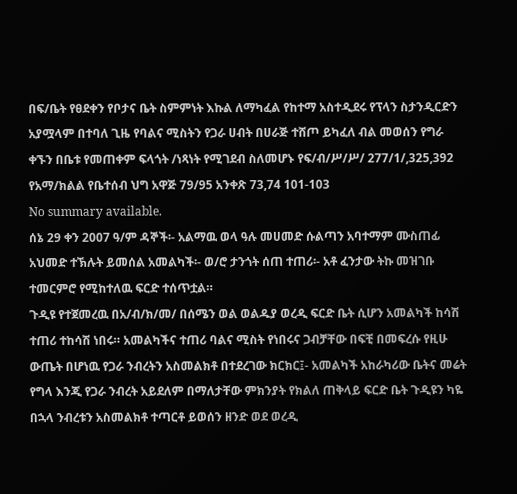በፍ/ቤት የፀደቀን የቦታና ቤት ስምምነት እኩል ለማካፈል የከተማ አስተዲደሩ የፕላን ስታንዲርድን አያሟላም በተባለ ጊዜ የባልና ሚስትን የጋራ ሀብት በሀራጅ ተሸጦ ይካፈለ ብል መወሰን የግራ ቀኙን በቤቱ የመጠቀም ፍላጎት /ነጻነት የሚገደብ ስለመሆኑ የፍ/ብ/ሥ/ሥ/ 277/1/,325,392 የአማ/ክልል የቤተሰብ ህግ አዋጅ 79/95 አንቀጽ 73,74 101-103
No summary available.
ሰኔ 29 ቀን 2007 ዓ/ም ዳኞች፡- አልማዉ ወላ ዓሉ መሀመድ ሱልጣን አባተማም ሙስጠፊ አህመድ ተኽሉት ይመሰል አመልካች፡- ወ/ሮ ታንጎት ሰጠ ተጠሪ፡- አቶ ፈንታው ትኩ መዝገቡ ተመርምሮ የሚከተለዉ ፍርድ ተሰጥቷል።
ጉዲዩ የተጀመረዉ በአ/ብ/ክ/መ/ በሰሜን ወል ወልዱያ ወረዲ ፍርድ ቤት ሲሆን አመልካች ከሳሽ ተጠሪ ተከሳሽ ነበሩ። አመልካችና ተጠሪ ባልና ሚስት የነበሩና ጋብቻቸው በፍቺ በመፍረሱ የዚሁ ውጤት በሆነዉ የጋራ ንብረትን አስመልክቶ በተደረገው ክርክር፤- አመልካች አከራካሪው ቤትና መሬት የግላ እንጂ የጋራ ንብረት አይደለም በማለታቸው ምክንያት የክልለ ጠቅላይ ፍርድ ቤት ጉዲዩን ካዬ በኋላ ንብረቱን አስመልክቶ ተጣርቶ ይወሰን ዘንድ ወደ ወረዲ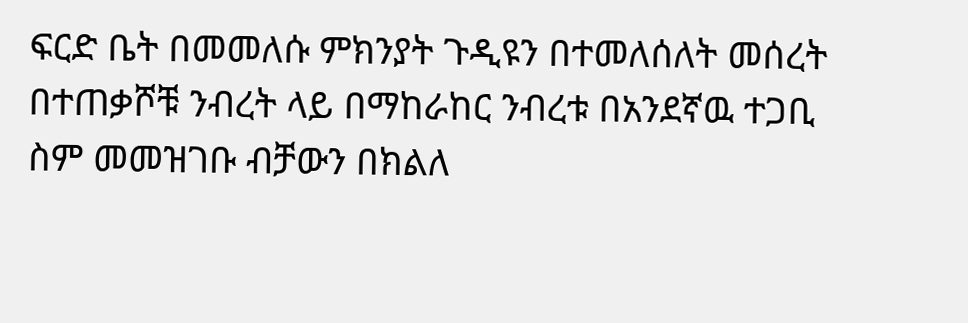ፍርድ ቤት በመመለሱ ምክንያት ጉዲዩን በተመለሰለት መሰረት በተጠቃሾቹ ንብረት ላይ በማከራከር ንብረቱ በአንደኛዉ ተጋቢ ስም መመዝገቡ ብቻውን በክልለ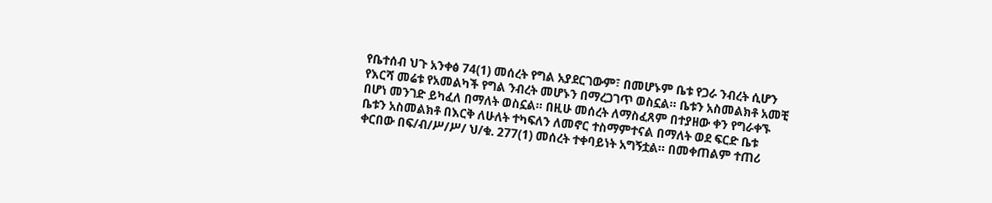የቤተሰብ ህጉ አንቀፅ 74(1) መሰረት የግል አያደርገውም፣ በመሆኑም ቤቱ የጋራ ንብረት ሲሆን የእርሻ መሬቱ የአመልካች የግል ንብረት መሆኑን በማረጋገጥ ወስኗል። ቤቱን አስመልክቶ አመቺ በሆነ መንገድ ይካፈለ በማለት ወስኗል። በዚሁ መሰረት ለማስፈጸም በተያዘው ቀን የግራቀኙ ቤቱን አስመልክቶ በእርቅ ለሁለት ተካፍለን ለመኖር ተስማምተናል በማለት ወደ ፍርድ ቤቱ ቀርበው በፍ/ብ/ሥ/ሥ/ ህ/ቁ. 277(1) መሰረት ተቀባይነት አግኝቷል። በመቀጠልም ተጠሪ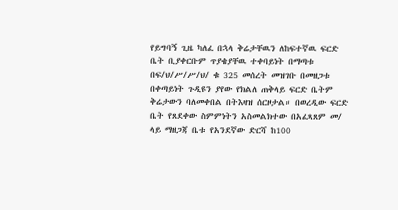የይግባኝ ጊዜ ካለፈ በኋላ ቅሬታቸዉን ለከፍተኛዉ ፍርድ ቤት ቢያቀርቡም ጥያቄያቸዉ ተቀባይነት በማጣቱ በፍ/ህ/ሥ/ሥ/ህ/ ቁ 325 መሰረት መዝገቡ በመዘጋቱ በቀጣይነት ጉዲዩን ያየው የክልለ ጠቅላይ ፍርድ ቤትም ቅሬታውን ባለመቀበል በትእዛዝ ሰርዞታል። በወረዲው ፍርድ ቤት የጸደቀው ስምምነትን አስመልክተው በአፈጻጸም መ/ ላይ ማዘጋጃ ቤቱ የአንደኛው ድርሻ ከ100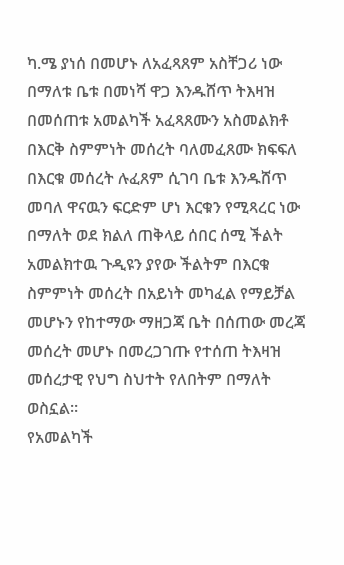ካ.ሜ ያነሰ በመሆኑ ለአፈጻጸም አስቸጋሪ ነው በማለቱ ቤቱ በመነሻ ዋጋ እንዱሸጥ ትእዛዝ በመሰጠቱ አመልካች አፈጻጸሙን አስመልክቶ በእርቅ ስምምነት መሰረት ባለመፈጸሙ ክፍፍለ በእርቁ መሰረት ሉፈጸም ሲገባ ቤቱ እንዱሸጥ መባለ ዋናዉን ፍርድም ሆነ እርቁን የሚጻረር ነው በማለት ወደ ክልለ ጠቅላይ ሰበር ሰሚ ችልት አመልክተዉ ጉዲዩን ያየው ችልትም በእርቁ ስምምነት መሰረት በአይነት መካፈል የማይቻል መሆኑን የከተማው ማዘጋጃ ቤት በሰጠው መረጃ መሰረት መሆኑ በመረጋገጡ የተሰጠ ትእዛዝ መሰረታዊ የህግ ስህተት የለበትም በማለት ወስኗል።
የአመልካች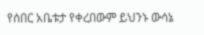የሰበር አቤቱታ የቀረበውም ይህንኑ ውሳኔ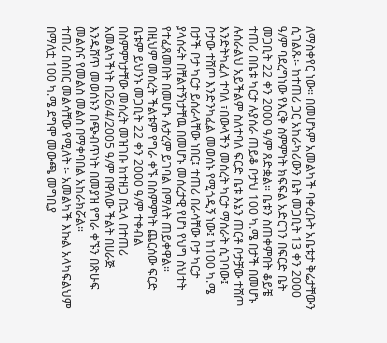ለማስቀየር ነው። በመሆኑም አመልካች ባቀረቡት አቤቱታ ቅሬታቸውን ሲገልጹ፡- ከተጠሪ ጋር አከራካሪውን ቤት መጋቢት 13 ቀን 2000 ዓ/ም ባደረግነው የእርቅ ስምምነት ክፍፍል አድርገን በፍርድ ቤት መጋቢት 22 ቀን 2000 ዓ/ም ጸድቋል። ቤቱን ስጠቀምበት ቆይቼ ተጠሪ በቤቱ ካርታ ሉያሰራ ጠይቆ ቦታህ 100 ካ.ሜ በታች በመሆኑ ሉሰራልህ አይችልም ስለተባለ ፍርድ ቤቱ እኔን ጠርቶ ቦታቻው ተሸጦ እንድትካፈለ ተባለ ፣በውላችን መሰረት ካርታ ማሰራት ሲገባው፤ ቦታው ተሸጦ እንድንካፈል መወሰኑ የሚጎዲኝ ነው፤ ከ100 ካ.ሜ በታች ቦታ ካርታ ይሰራላቸው ነበር፤ ተጠሪ በራሳቸው ቦታ ካርታ ያላሰሩት በቸልተኝነታቸዉ በመሆኑ መሰረታዊ የሆነ የህግ ስህተት የተፈጸመበት በመሆኑ ሉታረም ይገባል በማለት ጠይቀዋል።
በዚህም መሰረት ችልቱም የግራ ቀኙ በስምምነት ጨርሰው ፍርድ ቤቱም ይህንኑ መጋቢት 22 ቀን 2000 ዓ/ም ተቀብል በስምምነታቸው መሰረት መዝገቡ ከተዘጋ በኋላ በተጠሪ አመልካችነት በ26/4/2005 ዓ/ም በዋለው ችልት በሀራጅ እንዱሸጥ መወሰኑን በጭብጥነት በመያዝ የግራ ቀኙን በጽሁፍ መልስና የመልስ መልስ በማቀባበል አከራክሯል።
ተጠሪ በሰበር መልሳቸው የሚለት ፡- አመልካች እኩል አላካፍልህም በማለቷ 100 ካ.ሜ ደግሞ መውጫ መግቢያ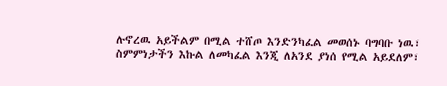ሉኖረዉ አይችልም በሚል ተሸጦ እንድንካፈል መወሰኑ ባግባቡ ነዉ፣ ስምምነታችን እኩል ለመካፈል እንጂ ለአንደ ያነሰ የሚል አይደለም፣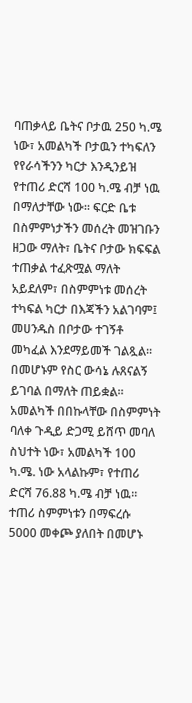ባጠቃላይ ቤትና ቦታዉ 250 ካ.ሜ ነው፣ አመልካች ቦታዉን ተካፍለን የየራሳችንን ካርታ እንዲንይዝ የተጠሪ ድርሻ 100 ካ.ሜ ብቻ ነዉ በማለታቸው ነው። ፍርድ ቤቱ በስምምነታችን መሰረት መዝገቡን ዘጋው ማለት፣ ቤትና ቦታው ክፍፍል ተጠቃል ተፈጽሟል ማለት አይደለም፣ በስምምነቱ መሰረት ተካፍል ካርታ በእጃችን አልገባም፤ መሀንዱስ በቦታው ተገኝቶ መካፈል እንደማይመች ገልጿል።
በመሆኑም የስር ውሳኔ ሉጸናልኝ ይገባል በማለት ጠይቋል። አመልካች በበኩላቸው በስምምነት ባለቀ ጉዲይ ድጋሚ ይሸጥ መባለ ስህተት ነው፣ አመልካች 100 ካ.ሜ. ነው አላልኩም፣ የተጠሪ ድርሻ 76.88 ካ.ሜ ብቻ ነዉ። ተጠሪ ስምምነቱን በማፍረሱ 5000 መቀጮ ያለበት በመሆኑ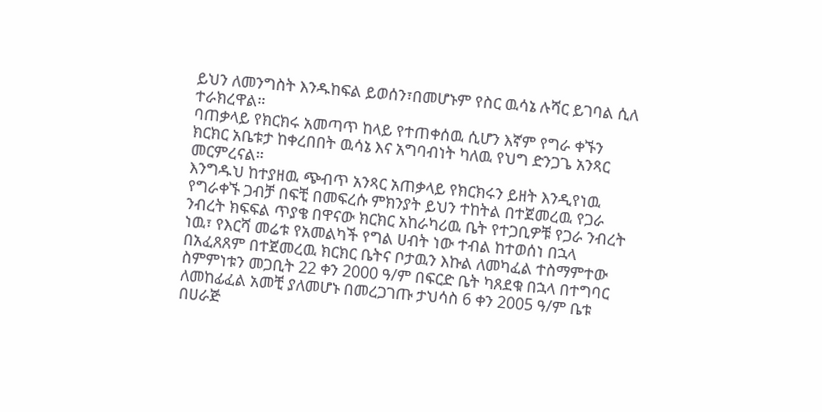ይህን ለመንግስት እንዱከፍል ይወሰን፣በመሆኑም የስር ዉሳኔ ሉሻር ይገባል ሲለ ተራክረዋል።
ባጠቃላይ የክርክሩ አመጣጥ ከላይ የተጠቀሰዉ ሲሆን እኛም የግራ ቀኙን ክርክር አቤቱታ ከቀረበበት ዉሳኔ እና አግባብነት ካለዉ የህግ ድንጋጌ አንጻር መርምረናል።
እንግዱህ ከተያዘዉ ጭብጥ አንጻር አጠቃላይ የክርክሩን ይዘት እንዲየነዉ የግራቀኙ ጋብቻ በፍቺ በመፍረሱ ምክንያት ይህን ተከትል በተጀመረዉ የጋራ ንብረት ክፍፍል ጥያቄ በዋናው ክርክር አከራካሪዉ ቤት የተጋቢዎቹ የጋራ ንብረት ነዉ፣ የእርሻ መሬቱ የአመልካች የግል ሀብት ነው ተብል ከተወሰነ በኋላ በአፈጸጸም በተጀመረዉ ክርክር ቤትና ቦታዉን እኩል ለመካፈል ተስማምተው ስምምነቱን መጋቢት 22 ቀን 2000 ዓ/ም በፍርድ ቤት ካጸደቁ በኋላ በተግባር ለመከፊፈል አመቺ ያለመሆኑ በመረጋገጡ ታህሳስ 6 ቀን 2005 ዓ/ም ቤቱ በሀራጅ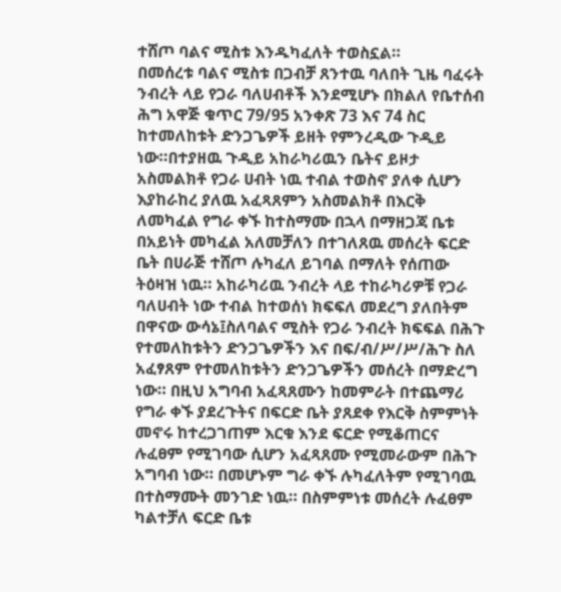ተሸጦ ባልና ሚስቱ እንዱካፈለት ተወስኗል።
በመሰረቱ ባልና ሚስቱ በጋብቻ ጸንተዉ ባለበት ጊዜ ባፈሩት ንብረት ላይ የጋራ ባለሀብቶች እንደሚሆኑ በክልለ የቤተሰብ ሕግ አዋጅ ቁጥር 79/95 አንቀጽ 73 እና 74 ስር ከተመለከቱት ድንጋጌዎች ይዘት የምንረዲው ጉዲይ ነው።በተያዘዉ ጉዲይ አከራካሪዉን ቤትና ይዞታ አስመልክቶ የጋራ ሀብት ነዉ ተብል ተወስኖ ያለቀ ሲሆን እያከራከረ ያለዉ አፈጻጸምን አስመልክቶ በእርቅ ለመካፈል የግራ ቀኙ ከተስማሙ በኋላ በማዘጋጃ ቤቱ በአይነት መካፈል አለመቻለን በተገለጸዉ መሰረት ፍርድ ቤት በሀራጅ ተሸጦ ሉካፈለ ይገባል በማለት የሰጠው ትዕዛዝ ነዉ። አከራካሪዉ ንብረት ላይ ተከራካሪዎቹ የጋራ ባለሀብት ነው ተብል ከተወሰነ ክፍፍለ መደረግ ያለበትም በዋናው ውሳኔ፤ስለባልና ሚስት የጋራ ንብረት ክፍፍል በሕጉ የተመለከቱትን ድንጋጌዎችን እና በፍ/ብ/ሥ/ሥ/ሕጉ ስለ አፈፃጸም የተመለከቱትን ድንጋጌዎችን መሰረት በማድረግ ነው። በዚህ አግባብ አፈጻጸሙን ከመምራት በተጨማሪ የግራ ቀኙ ያደረጉትና በፍርድ ቤት ያጸደቀ የእርቅ ስምምነት መኖሩ ከተረጋገጠም እርቁ እንደ ፍርድ የሚቆጠርና ሉፈፀም የሚገባው ሲሆን አፈጻጸሙ የሚመራውም በሕጉ አግባብ ነው። በመሆኑም ግራ ቀኙ ሉካፈለትም የሚገባዉ በተስማሙት መንገድ ነዉ። በስምምነቱ መሰረት ሉፈፀም ካልተቻለ ፍርድ ቤቱ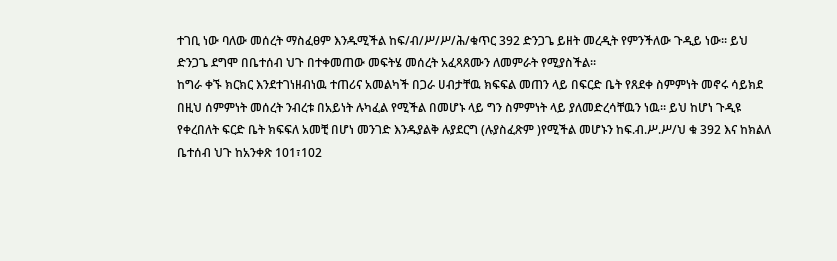ተገቢ ነው ባለው መሰረት ማስፈፀም እንዱሚችል ከፍ/ብ/ሥ/ሥ/ሕ/ቁጥር 392 ድንጋጌ ይዘት መረዲት የምንችለው ጉዲይ ነው። ይህ ድንጋጌ ደግሞ በቤተሰብ ህጉ በተቀመጠው መፍትሄ መሰረት አፈጻጸሙን ለመምራት የሚያስችል።
ከግራ ቀኙ ክርክር እንደተገነዘብነዉ ተጠሪና አመልካች በጋራ ሀብታቸዉ ክፍፍል መጠን ላይ በፍርድ ቤት የጸደቀ ስምምነት መኖሩ ሳይክደ በዚህ ሰምምነት መሰረት ንብረቱ በአይነት ሉካፈል የሚችል በመሆኑ ላይ ግን ስምምነት ላይ ያለመድረሳቸዉን ነዉ። ይህ ከሆነ ጉዲዩ የቀረበለት ፍርድ ቤት ክፍፍለ አመቺ በሆነ መንገድ እንዱያልቅ ሉያደርግ (ሉያስፈጽም )የሚችል መሆኑን ከፍ.ብ.ሥ.ሥ/ህ ቁ 392 እና ከክልለ ቤተሰብ ህጉ ከአንቀጽ 101፣102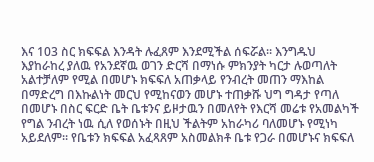እና 103 ስር ክፍፍል እንዳት ሉፈጸም እንደሚችል ሰፍሯል። እንግዱህ እያከራከረ ያለዉ የአንደኛዉ ወገን ድርሻ በማነሱ ምክንያት ካርታ ሉወጣለት አልተቻለም የሚል በመሆኑ ክፍፍለ አጠቃላይ የንብረት መጠን ማእከል በማድረግ በእኩልነት መርህ የሚከናወን መሆኑ ተጠቃሹ ህግ ግዳታ የጣለ በመሆኑ በስር ፍርድ ቤት ቤቱንና ይዞታዉን በመለየት የእርሻ መሬቱ የአመልካች የግል ንብረት ነዉ ሲለ የወሰኑት በዚህ ችልትም አከራካሪ ባለመሆኑ የሚነካ አይደለም። የቤቱን ክፍፍል አፈጻጸም አስመልክቶ ቤቱ የጋራ በመሆኑና ክፍፍለ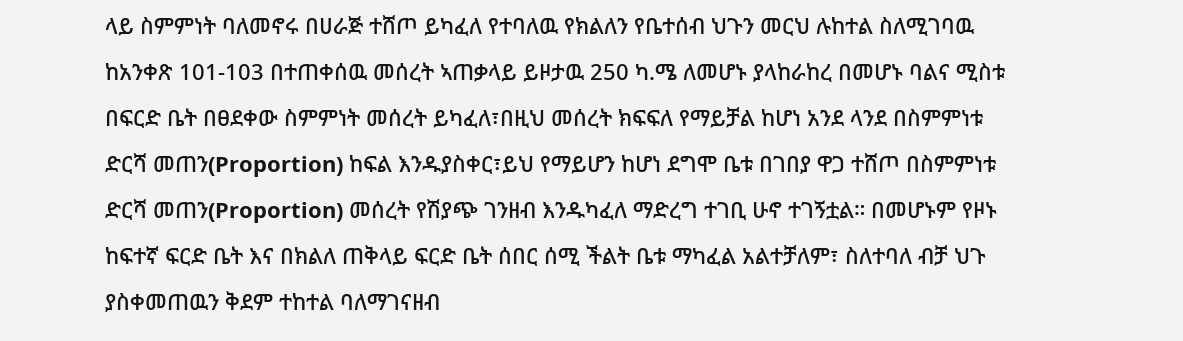ላይ ስምምነት ባለመኖሩ በሀራጅ ተሸጦ ይካፈለ የተባለዉ የክልለን የቤተሰብ ህጉን መርህ ሉከተል ስለሚገባዉ ከአንቀጽ 101-103 በተጠቀሰዉ መሰረት ኣጠቃላይ ይዞታዉ 250 ካ.ሜ ለመሆኑ ያላከራከረ በመሆኑ ባልና ሚስቱ በፍርድ ቤት በፀደቀው ስምምነት መሰረት ይካፈለ፣በዚህ መሰረት ክፍፍለ የማይቻል ከሆነ አንደ ላንደ በስምምነቱ ድርሻ መጠን(Proportion) ከፍል እንዱያስቀር፣ይህ የማይሆን ከሆነ ደግሞ ቤቱ በገበያ ዋጋ ተሸጦ በስምምነቱ ድርሻ መጠን(Proportion) መሰረት የሽያጭ ገንዘብ እንዱካፈለ ማድረግ ተገቢ ሁኖ ተገኝቷል። በመሆኑም የዞኑ ከፍተኛ ፍርድ ቤት እና በክልለ ጠቅላይ ፍርድ ቤት ሰበር ሰሚ ችልት ቤቱ ማካፈል አልተቻለም፣ ስለተባለ ብቻ ህጉ ያስቀመጠዉን ቅደም ተከተል ባለማገናዘብ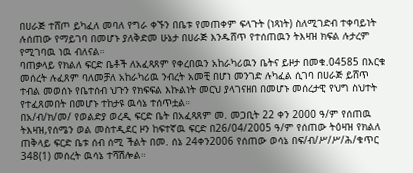በሀራጅ ተሸጦ ይካፈለ መባለ የግራ ቀኙን በቤቱ የመጠቀም ፍላጉት (ነጻነት) ስለሚገድብ ተቀባይነት ሉሰጠው የማይገባ በመሆኑ ያለቅድመ ሁኔታ በሀራጅ እንዱሸጥ የተሰጠዉን ትእዛዝ ክፍል ሉታረም የሚገባዉ ነዉ ብለናል።
ባጠቃላይ የክልለ ፍርድ ቤቶች ለአፈጻጸም የቀረበዉን አከራካሪዉን ቤትና ይዞታ በመቁ.04585 በእርቁ መሰረት ሉፈጸም ባለመቻለ አከራካሪዉ ንብረት አመቺ በሆነ መንገድ ሉካፈል ሲገባ በሀራጅ ይሸጥ ተብል መወሰኑ የቤተሰብ ህጉን የክፍፍል እኩልነት መርህ ያላገናዘበ በመሆኑ መሰረታዊ የህግ ስህተት የተፈጸመበት በመሆኑ ተከታዩ ዉሳኔ ተሰጥቷል።
በአ/ብ/ክ/መ/ የወልድያ ወረዲ ፍርድ ቤት በአፈጻጸም መ. መጋቢት 22 ቀን 2000 ዓ/ም የሰጠዉ ትእዛዝ,የሰሜን ወል መስተዲደር ዞን ከፍተኛዉ ፍርድ በ26/04/2005 ዓ/ም የሰጠው ትዕዛዝ የክልለ ጠቅላይ ፍርድ ቤቱ ሰብ ሰሚ ችልት በመ. ሰኔ 24ቀን2006 የሰጠው ወሳኔ በፍ/ብ/ሥ/ሥ/ሕ/ቁጥር 348(1) መሰረት ዉሳኔ ተሻሽሎል።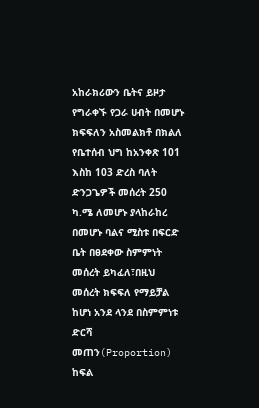አከራክሪውን ቤትና ይዞታ የግራቀኙ የጋራ ሀብት በመሆኑ ክፍፍለን አስመልክቶ በክልለ የቤተሰብ ህግ ከአንቀጽ 101 እስከ 103 ድረስ ባለት ድንጋጌዎች መሰረት 250 ካ.ሜ ለመሆኑ ያላከራከረ በመሆኑ ባልና ሚስቱ በፍርድ ቤት በፀደቀው ስምምነት መሰረት ይካፈለ፣በዚህ መሰረት ክፍፍለ የማይቻል ከሆነ አንደ ላንደ በስምምነቱ ድርሻ መጠን(Proportion) ከፍል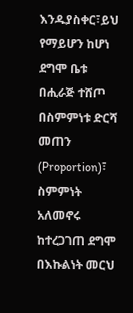እንዱያስቀር፣ይህ የማይሆን ከሆነ ደግሞ ቤቱ በሒራጅ ተሸጦ በስምምነቱ ድርሻ መጠን (Proportion)፣ ስምምነት አለመኖሩ ከተረጋገጠ ደግሞ በእኩልነት መርህ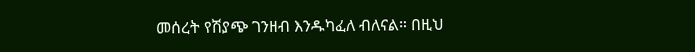መሰረት የሽያጭ ገንዘብ እንዱካፈለ ብለናል። በዚህ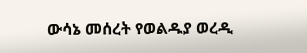ውሳኔ መሰረት የወልዱያ ወረዲ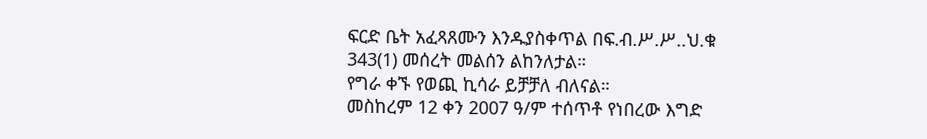ፍርድ ቤት አፈጻጸሙን እንዱያስቀጥል በፍ.ብ.ሥ.ሥ..ህ.ቁ 343(1) መሰረት መልሰን ልከንለታል።
የግራ ቀኙ የወጪ ኪሳራ ይቻቻለ ብለናል።
መስከረም 12 ቀን 2007 ዓ/ም ተሰጥቶ የነበረው እግድ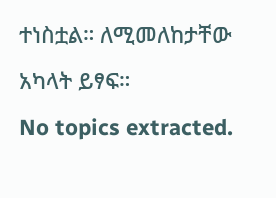ተነስቷል። ለሚመለከታቸው አካላት ይፃፍ።
No topics extracted.